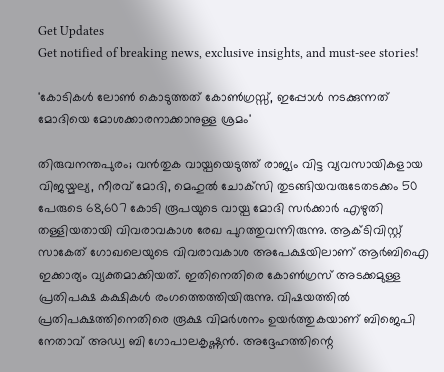Get Updates
Get notified of breaking news, exclusive insights, and must-see stories!

'കോടികൾ ലോൺ കൊടുത്തത് കോൺഗ്രസ്സ്, ഇപ്പോൾ നടക്കുന്നത് മോദിയെ മോശക്കാരനാക്കാനുള്ള ശ്രമം'

തിരുവനന്തപുരം; വന്‍തുക വായ്പയെടുത്ത് രാജ്യം വിട്ട വ്യവസായികളായ വിജയ്മല്യ, നീരവ് മോദി, മെഹുല്‍ ചോക്‌സി തുടങ്ങിയവരുടേതടക്കം 50 പേരുടെ 68,607 കോടി രൂപയുടെ വായ്പ മോദി സര്‍ക്കാര്‍ എഴുതി തള്ളിയതായി വിവരാവകാശ രേഖ പുറത്തുവന്നിരുന്നു. ആക്ടിവിസ്റ്റ് സാകേത് ഗോഖലെയുടെ വിവരാവകാശ അപേക്ഷയിലാണ് ആര്‍ബിഐ ഇക്കാര്യം വ്യക്തമാക്കിയത്. ഇതിനെതിരെ കോൺഗ്രസ് അടക്കമുള്ള പ്രതിപക്ഷ കക്ഷികൾ രംഗത്തെത്തിയിരുന്നു. വിഷയത്തിൽ പ്രതിപക്ഷത്തിനെതിരെ രൂക്ഷ വിമർശനം ഉയർത്തുകയാണ് ബിജെപി നേതാവ് അഡ്വ ബി ഗോപാലകൃഷ്ണൻ. അദ്ദേഹത്തിന്റെ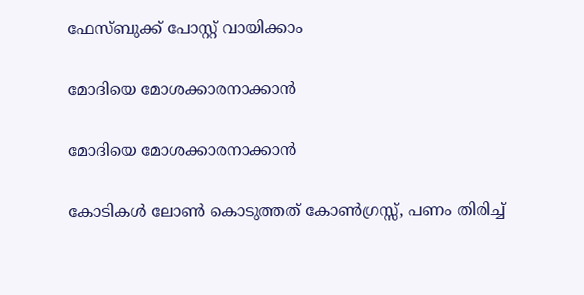ഫേസ്ബുക്ക് പോസ്റ്റ് വായിക്കാം

മോദിയെ മോശക്കാരനാക്കാൻ

മോദിയെ മോശക്കാരനാക്കാൻ

കോടികൾ ലോൺ കൊടുത്തത് കോൺഗ്രസ്സ്, പണം തിരിച്ച്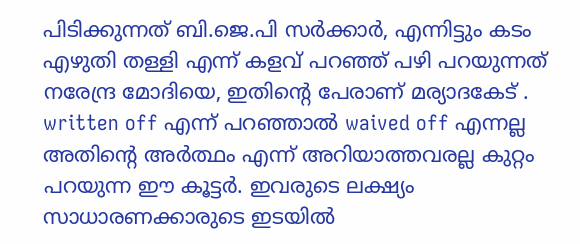പിടിക്കുന്നത് ബി.ജെ.പി സർക്കാർ, എന്നിട്ടും കടം എഴുതി തള്ളി എന്ന് കളവ് പറഞ്ഞ് പഴി പറയുന്നത് നരേന്ദ്ര മോദിയെ, ഇതിൻ്റെ പേരാണ് മര്യാദകേട് .
written off എന്ന് പറഞ്ഞാൽ waived off എന്നല്ല അതിൻ്റെ അർത്ഥം എന്ന് അറിയാത്തവരല്ല കുറ്റം പറയുന്ന ഈ കൂട്ടർ. ഇവരുടെ ലക്ഷ്യം സാധാരണക്കാരുടെ ഇടയിൽ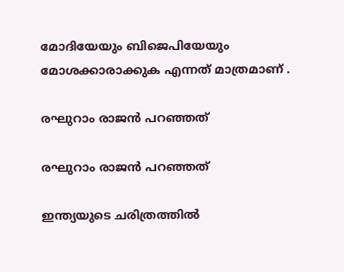മോദിയേയും ബിജെപിയേയും മോശക്കാരാക്കുക എന്നത് മാത്രമാണ് .

രഘുറാം രാജൻ പറഞ്ഞത്

രഘുറാം രാജൻ പറഞ്ഞത്

ഇന്ത്യയുടെ ചരിത്രത്തിൽ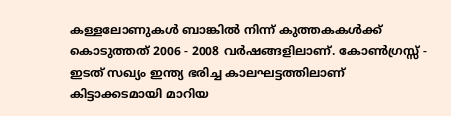കള്ളലോണുകൾ ബാങ്കിൽ നിന്ന് കുത്തകകൾക്ക് കൊടുത്തത് 2006 - 2008 വർഷങ്ങളിലാണ്. കോൺഗ്രസ്സ് -
ഇടത് സഖ്യം ഇന്ത്യ ഭരിച്ച കാലഘട്ടത്തിലാണ്
കിട്ടാക്കടമായി മാറിയ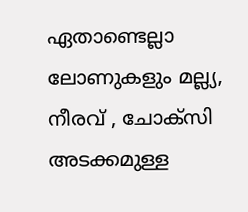ഏതാണ്ടെല്ലാ ലോണുകളും മല്ല്യ, നീരവ് , ചോക്സി അടക്കമുള്ള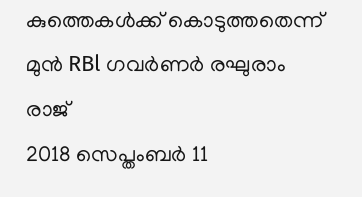കുത്തെകൾക്ക് കൊടുത്തതെന്ന് മുൻ RBl ഗവർണർ രഘുരാം രാജ്
2018 സെപ്തംബർ 11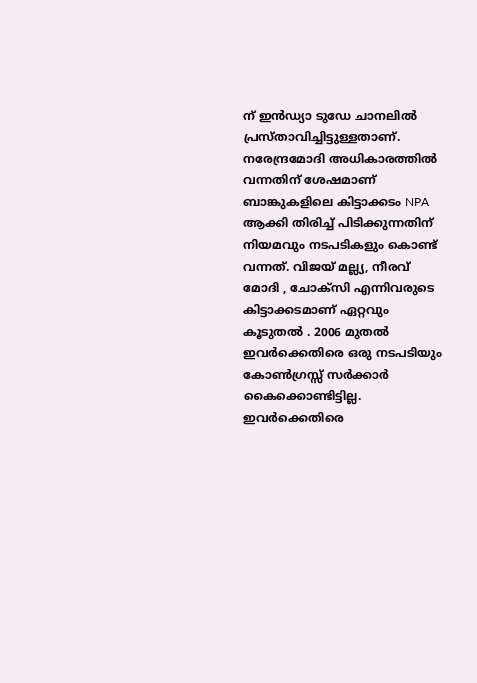ന് ഇൻഡ്യാ ടുഡേ ചാനലിൽ പ്രസ്താവിച്ചിട്ടുള്ളതാണ്. നരേന്ദ്രമോദി അധികാരത്തിൽ വന്നതിന് ശേഷമാണ് ബാങ്കുകളിലെ കിട്ടാക്കടം NPA ആക്കി തിരിച്ച് പിടിക്കുന്നതിന് നിയമവും നടപടികളും കൊണ്ട് വന്നത്. വിജയ് മല്ല്യ, നീരവ് മോദി , ചോക്‌സി എന്നിവരുടെ കിട്ടാക്കടമാണ് ഏറ്റവും കൂടുതൽ . 2006 മുതൽ ഇവർക്കെതിരെ ഒരു നടപടിയും കോൺഗ്രസ്സ് സർക്കാർ കൈക്കൊണ്ടിട്ടില്ല. ഇവർക്കെതിരെ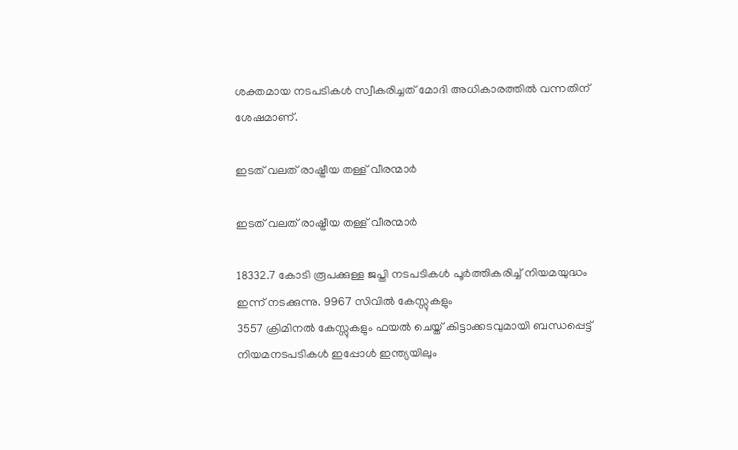ശക്തമായ നടപടികൾ സ്വീകരിച്ചത് മോദി അധികാരത്തിൽ വന്നതിന് ശേഷമാണ്.

ഇടത് വലത് രാഷ്ട്രീയ തള്ള് വീരന്മാർ

ഇടത് വലത് രാഷ്ട്രീയ തള്ള് വീരന്മാർ

18332.7 കോടി രൂപക്കുള്ള ജപ്തി നടപടികൾ പൂർത്തികരിച്ച് നിയമയുദ്ധം ഇന്ന് നടക്കുന്നു. 9967 സിവിൽ കേസ്സുകളും
3557 ക്രിമിനൽ കേസ്സുകളും ഫയൽ ചെയ്ത് കിട്ടാക്കടവുമായി ബന്ധപ്പെട്ട് നിയമനടപടികൾ ഇപ്പോൾ ഇന്ത്യയിലും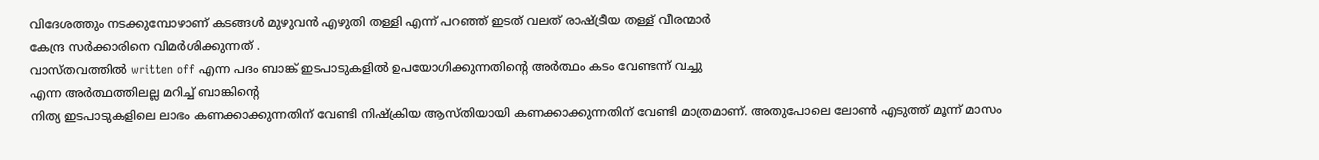വിദേശത്തും നടക്കുമ്പോഴാണ് കടങ്ങൾ മുഴുവൻ എഴുതി തള്ളി എന്ന് പറഞ്ഞ് ഇടത് വലത് രാഷ്ട്രീയ തള്ള് വീരന്മാർ
കേന്ദ്ര സർക്കാരിനെ വിമർശിക്കുന്നത് .
വാസ്തവത്തിൽ written off എന്ന പദം ബാങ്ക് ഇടപാടുകളിൽ ഉപയോഗിക്കുന്നതിൻ്റെ അർത്ഥം കടം വേണ്ടന്ന് വച്ചു
എന്ന അർത്ഥത്തിലല്ല മറിച്ച് ബാങ്കിൻ്റെ
നിത്യ ഇടപാടുകളിലെ ലാഭം കണക്കാക്കുന്നതിന് വേണ്ടി നിഷ്ക്രിയ ആസ്തിയായി കണക്കാക്കുന്നതിന് വേണ്ടി മാത്രമാണ്. അതുപോലെ ലോൺ എടുത്ത് മൂന്ന് മാസം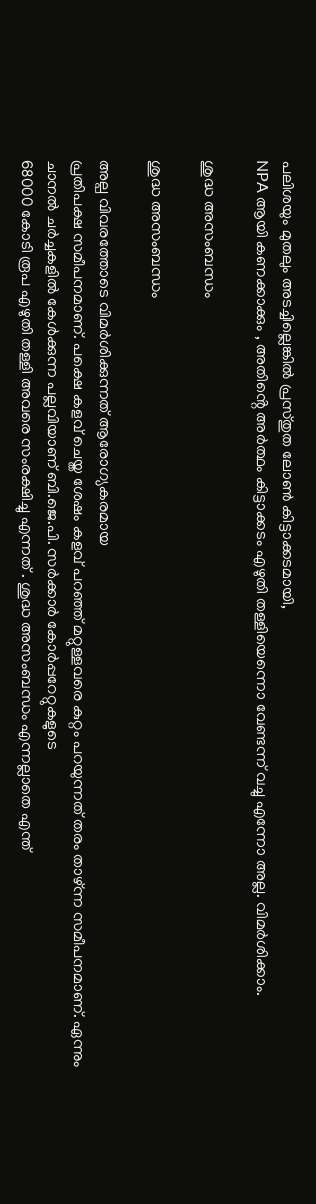പലിശയും മുതലും അടച്ചില്ലെങ്കിൽ പ്രസ്തുത ലോൺ കിട്ടാക്കടമായി,
NPA ആയി കണക്കാക്കും , അതിൻ്റെ അർത്ഥം കിട്ടാക്കടം എഴുതി തള്ളിയെന്നൊ വേണ്ടന്ന് വച്ചു എന്നോ അല്ല. വിമർശിക്കാം.

ശുദ്ധ അസംബന്ധം

ശുദ്ധ അസംബന്ധം

അല്പ വിവരത്തോടെ വിമർശിക്കുന്നത് ആരോഗ്യകരമായ
പ്രതിപക്ഷ സമീപനമാണ്. പക്ഷെ കളവ് ചെയ്ത ശേഷം കളവ് പറഞ്ഞ് മറ്റുള്ളവരെ കുറ്റം പറയുന്നത് തരം താഴ്ന്ന സമീപനമാണ്. ഏന്നും
ചാനൽ ചർച്ചകളിൽ കേൾക്കുന്ന പല്ലവിയാണ് ബി.ജെ.പി. സർക്കാർ കോർപ്പറേറ്റുകളുടെ
68000 കോടി രൂപ എഴുതി തള്ളി അവരെ സംരക്ഷിച്ചു എന്നത് . ശുദ്ധ അസംബന്ധം എന്നല്ലാതെ എന്ത്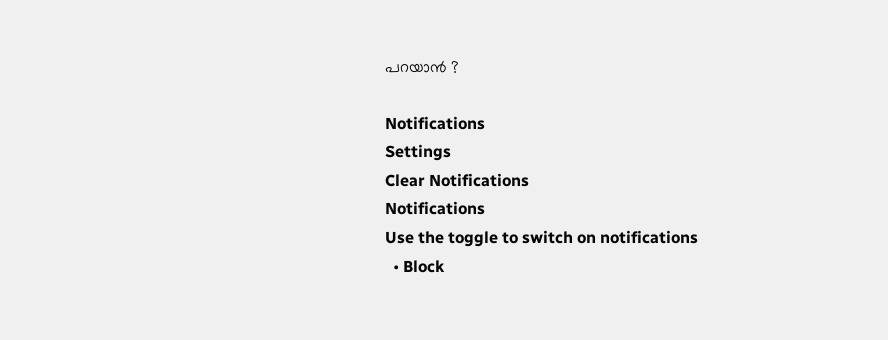പറയാൻ ?

Notifications
Settings
Clear Notifications
Notifications
Use the toggle to switch on notifications
  • Block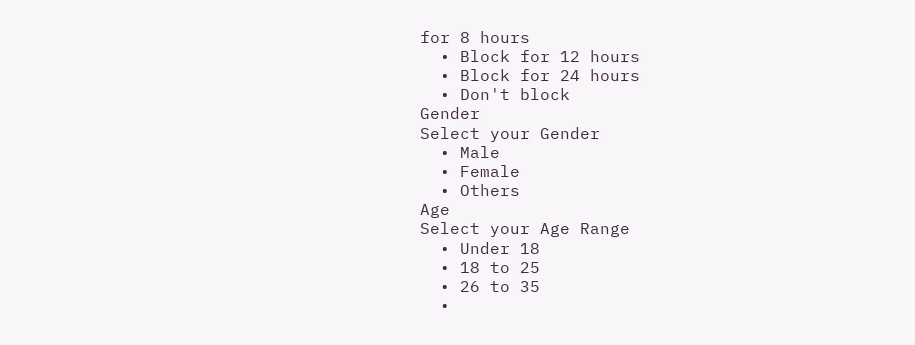for 8 hours
  • Block for 12 hours
  • Block for 24 hours
  • Don't block
Gender
Select your Gender
  • Male
  • Female
  • Others
Age
Select your Age Range
  • Under 18
  • 18 to 25
  • 26 to 35
  •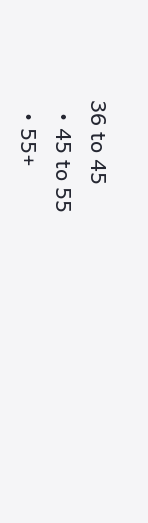36 to 45
  • 45 to 55
  • 55+